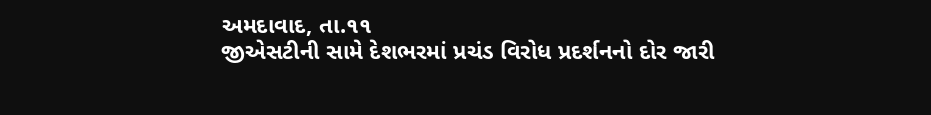અમદાવાદ, તા.૧૧
જીએસટીની સામે દેશભરમાં પ્રચંડ વિરોધ પ્રદર્શનનો દોર જારી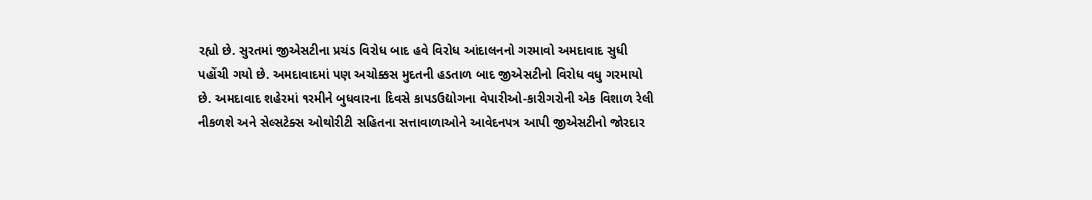રહ્યો છે. સુરતમાં જીએસટીના પ્રચંડ વિરોધ બાદ હવે વિરોધ આંદાલનનો ગરમાવો અમદાવાદ સુધી પહોંચી ગયો છે. અમદાવાદમાં પણ અચોક્કસ મુદતની હડતાળ બાદ જીએસટીનો વિરોધ વધુ ગરમાયો છે. અમદાવાદ શહેરમાં ૧રમીને બુધવારના દિવસે કાપડઉદ્યોગના વેપારીઓ-કારીગરોની એક વિશાળ રેલી નીકળશે અને સેલ્સટેક્સ ઓથોરીટી સહિતના સત્તાવાળાઓને આવેદનપત્ર આપી જીએસટીનો જોરદાર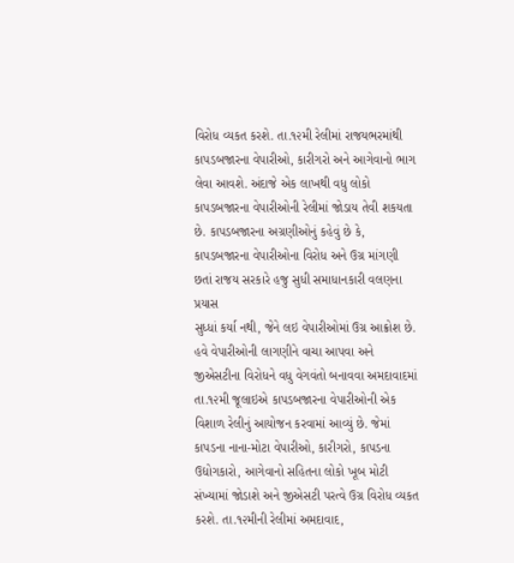વિરોધ વ્યકત કરશે. તા.૧૨મી રેલીમાં રાજયભરમાંથી કાપડબજારના વેપારીઓ, કારીગરો અને આગેવાનો ભાગ લેવા આવશે. અંદાજે એક લાખથી વધુ લોકો કાપડબજારના વેપારીઓની રેલીમાં જોડાય તેવી શકયતા છે. કાપડબજારના અગ્રણીઓનું કહેવું છે કે, કાપડબજારના વેપારીઓના વિરોધ અને ઉગ્ર માંગણી છતાં રાજય સરકારે હજુ સુધી સમાધાનકારી વલણના પ્રયાસ
સુધ્ધાં કર્યા નથી, જેને લઇ વેપારીઓમાં ઉગ્ર આક્રોશ છે. હવે વેપારીઓની લાગણીને વાચા આપવા અને જીએસટીના વિરોધને વધુ વેગવંતો બનાવવા અમદાવાદમાં તા.૧૨મી જૂલાઇએ કાપડબજારના વેપારીઓની એક વિશાળ રેલીનું આયોજન કરવામાં આવ્યું છે. જેમાં કાપડના નાના-મોટા વેપારીઓ, કારીગરો, કાપડના ઉદ્યોગકારો, આગેવાનો સહિતના લોકો ખૂબ મોટી સંખ્યામાં જોડાશે અને જીએસટી પરત્વે ઉગ્ર વિરોધ વ્યકત કરશે. તા.૧૨મીની રેલીમાં અમદાવાદ,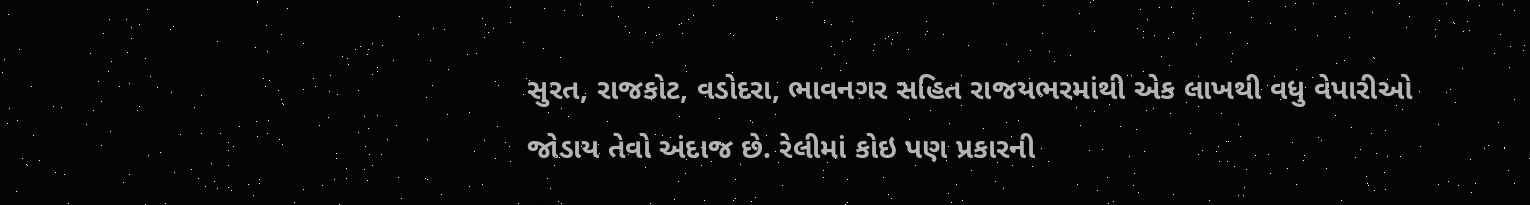સુરત, રાજકોટ, વડોદરા, ભાવનગર સહિત રાજયભરમાંથી એક લાખથી વધુ વેપારીઓ જોડાય તેવો અંદાજ છે. રેલીમાં કોઇ પણ પ્રકારની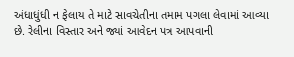અંધાધુંધી ન ફેલાય તે માટે સાવચેતીના તમામ પગલા લેવામાં આવ્યા છે. રેલીના વિસ્તાર અને જ્યાં આવેદન પત્ર આપવાની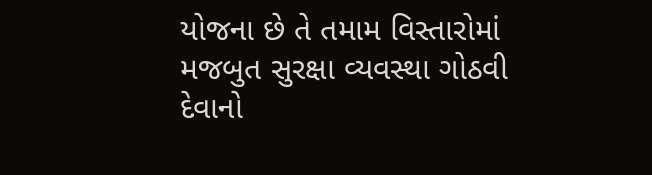યોજના છે તે તમામ વિસ્તારોમાં મજબુત સુરક્ષા વ્યવસ્થા ગોઠવી દેવાનો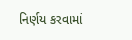નિર્ણય કરવામાં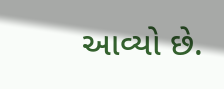આવ્યો છે.